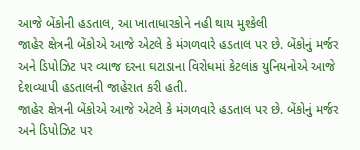આજે બેંકોની હડતાલ, આ ખાતાધારકોને નહી થાય મુશ્કેલી
જાહેર ક્ષેત્રની બેંકોએ આજે એટલે કે મંગળવારે હડતાલ પર છે. બેંકોનું મર્જર અને ડિપોઝિટ પર વ્યાજ દરના ઘટાડાના વિરોધમાં કેટલાંક યુનિયનોએ આજે દેશવ્યાપી હડતાલની જાહેરાત કરી હતી.
જાહેર ક્ષેત્રની બેંકોએ આજે એટલે કે મંગળવારે હડતાલ પર છે. બેંકોનું મર્જર અને ડિપોઝિટ પર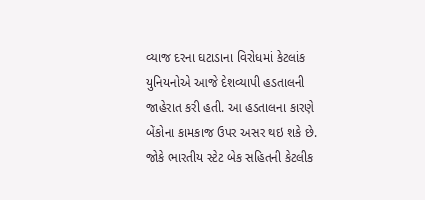વ્યાજ દરના ઘટાડાના વિરોધમાં કેટલાંક યુનિયનોએ આજે દેશવ્યાપી હડતાલની જાહેરાત કરી હતી. આ હડતાલના કારણે બેંકોના કામકાજ ઉપર અસર થઇ શકે છે. જોકે ભારતીય સ્ટેટ બેક સહિતની કેટલીક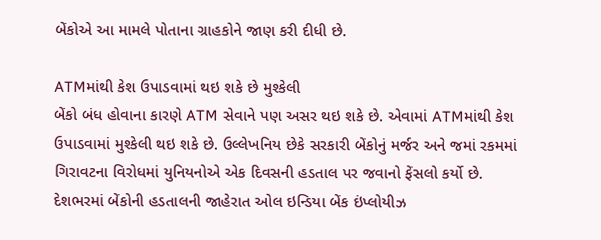બેંકોએ આ મામલે પોતાના ગ્રાહકોને જાણ કરી દીધી છે.

ATMમાંથી કેશ ઉપાડવામાં થઇ શકે છે મુશ્કેલી
બેંકો બંધ હોવાના કારણે ATM સેવાને પણ અસર થઇ શકે છે. એવામાં ATMમાંથી કેશ ઉપાડવામાં મુશ્કેલી થઇ શકે છે. ઉલ્લેખનિય છેકે સરકારી બેંકોનું મર્જર અને જમાં રકમમાં ગિરાવટના વિરોધમાં યુનિયનોએ એક દિવસની હડતાલ પર જવાનો ફેંસલો કર્યો છે. દેશભરમાં બેંકોની હડતાલની જાહેરાત ઓલ ઇન્ડિયા બેંક ઇંપ્લોયીઝ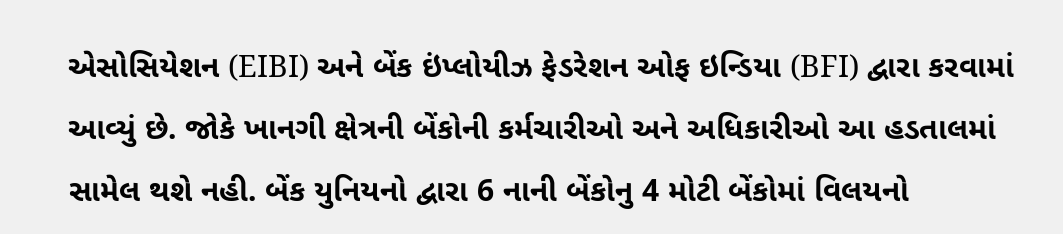એસોસિયેશન (EIBI) અને બેંક ઇંપ્લોયીઝ ફેડરેશન ઓફ ઇન્ડિયા (BFI) દ્વારા કરવામાં આવ્યું છે. જોકે ખાનગી ક્ષેત્રની બેંકોની કર્મચારીઓ અને અધિકારીઓ આ હડતાલમાં સામેલ થશે નહી. બેંક યુનિયનો દ્વારા 6 નાની બેંકોનુ 4 મોટી બેંકોમાં વિલયનો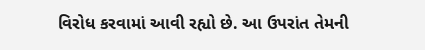વિરોધ કરવામાં આવી રહ્યો છે. આ ઉપરાંત તેમની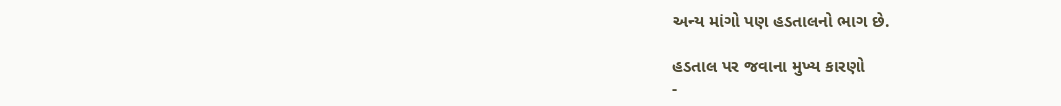અન્ય માંગો પણ હડતાલનો ભાગ છે.

હડતાલ પર જવાના મુખ્ય કારણો
-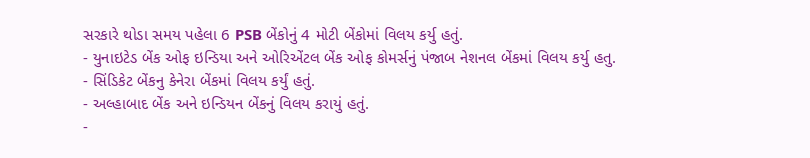સરકારે થોડા સમય પહેલા 6 PSB બેંકોનું 4 મોટી બેંકોમાં વિલય કર્યુ હતું.
- યુનાઇટેડ બેંક ઓફ ઇન્ડિયા અને ઓરિએંટલ બેંક ઓફ કોમર્સનું પંજાબ નેશનલ બેંકમાં વિલય કર્યુ હતુ.
- સિંડિકેટ બેંકનુ કેનેરા બેંકમાં વિલય કર્યું હતું.
- અલ્હાબાદ બેંક અને ઇન્ડિયન બેંકનું વિલય કરાયું હતું.
-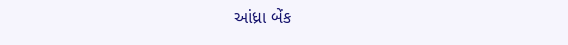આંધ્રા બેંક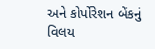અને કોર્પોરેશન બેંકનું વિલય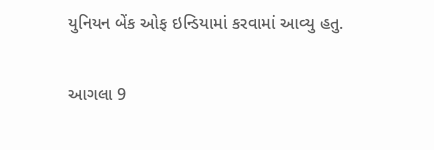યુનિયન બેંક ઓફ ઇન્ડિયામાં કરવામાં આવ્યુ હતુ.

આગલા 9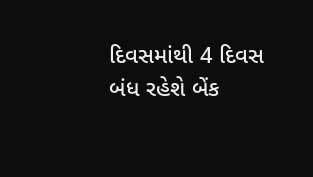દિવસમાંથી 4 દિવસ બંધ રહેશે બેંક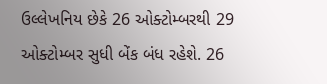ઉલ્લેખનિય છેકે 26 ઓક્ટોમ્બરથી 29 ઓક્ટોમ્બર સુધી બેંક બંધ રહેશે. 26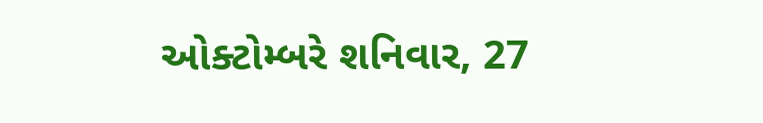ઓક્ટોમ્બરે શનિવાર, 27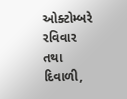ઓક્ટોમ્બરે રવિવાર તથા દિવાળી,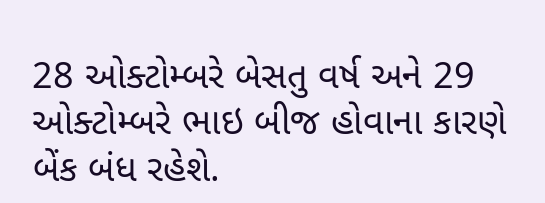28 ઓક્ટોમ્બરે બેસતુ વર્ષ અને 29 ઓક્ટોમ્બરે ભાઇ બીજ હોવાના કારણે બેંક બંધ રહેશે.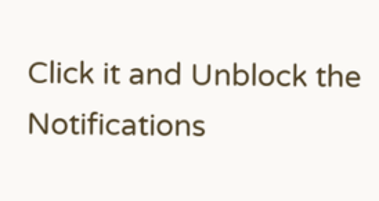Click it and Unblock the Notifications